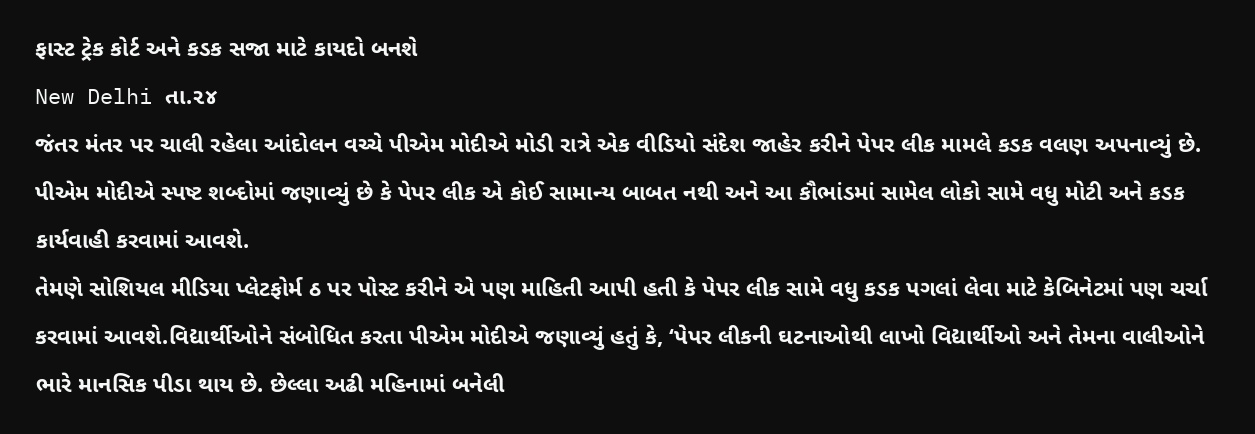ફાસ્ટ ટ્રેક કોર્ટ અને કડક સજા માટે કાયદો બનશે
New Delhi તા.૨૪
જંતર મંતર પર ચાલી રહેલા આંદોલન વચ્ચે પીએમ મોદીએ મોડી રાત્રે એક વીડિયો સંદેશ જાહેર કરીને પેપર લીક મામલે કડક વલણ અપનાવ્યું છે. પીએમ મોદીએ સ્પષ્ટ શબ્દોમાં જણાવ્યું છે કે પેપર લીક એ કોઈ સામાન્ય બાબત નથી અને આ કૌભાંડમાં સામેલ લોકો સામે વધુ મોટી અને કડક કાર્યવાહી કરવામાં આવશે.
તેમણે સોશિયલ મીડિયા પ્લેટફોર્મ ઠ પર પોસ્ટ કરીને એ પણ માહિતી આપી હતી કે પેપર લીક સામે વધુ કડક પગલાં લેવા માટે કેબિનેટમાં પણ ચર્ચા કરવામાં આવશે.વિદ્યાર્થીઓને સંબોધિત કરતા પીએમ મોદીએ જણાવ્યું હતું કે, ‘પેપર લીકની ઘટનાઓથી લાખો વિદ્યાર્થીઓ અને તેમના વાલીઓને ભારે માનસિક પીડા થાય છે. છેલ્લા અઢી મહિનામાં બનેલી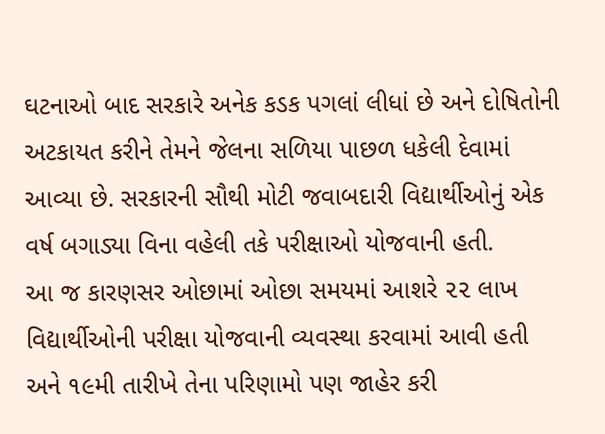ઘટનાઓ બાદ સરકારે અનેક કડક પગલાં લીધાં છે અને દોષિતોની અટકાયત કરીને તેમને જેલના સળિયા પાછળ ધકેલી દેવામાં આવ્યા છે. સરકારની સૌથી મોટી જવાબદારી વિદ્યાર્થીઓનું એક વર્ષ બગાડ્યા વિના વહેલી તકે પરીક્ષાઓ યોજવાની હતી.
આ જ કારણસર ઓછામાં ઓછા સમયમાં આશરે ૨૨ લાખ વિદ્યાર્થીઓની પરીક્ષા યોજવાની વ્યવસ્થા કરવામાં આવી હતી અને ૧૯મી તારીખે તેના પરિણામો પણ જાહેર કરી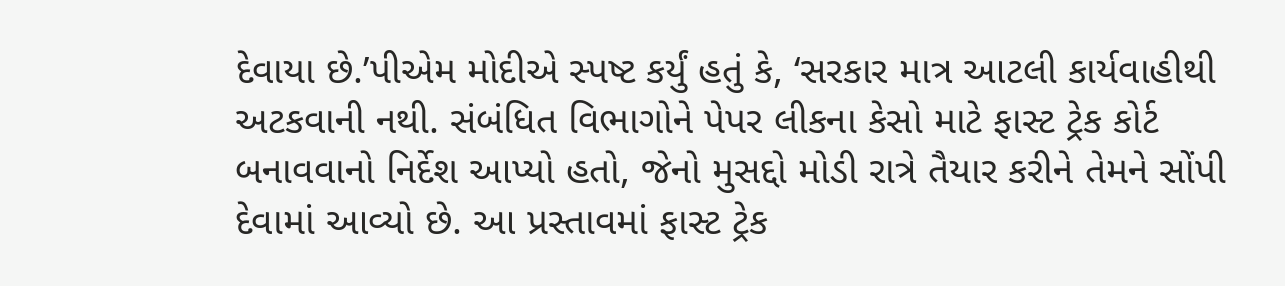દેવાયા છે.’પીએમ મોદીએ સ્પષ્ટ કર્યું હતું કે, ‘સરકાર માત્ર આટલી કાર્યવાહીથી અટકવાની નથી. સંબંધિત વિભાગોને પેપર લીકના કેસો માટે ફાસ્ટ ટ્રેક કોર્ટ બનાવવાનો નિર્દેશ આપ્યો હતો, જેનો મુસદ્દો મોડી રાત્રે તૈયાર કરીને તેમને સોંપી દેવામાં આવ્યો છે. આ પ્રસ્તાવમાં ફાસ્ટ ટ્રેક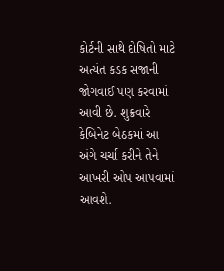કોર્ટની સાથે દોષિતો માટે અત્યંત કડક સજાની જોગવાઈ પણ કરવામાં આવી છે. શુક્રવારે કેબિનેટ બેઠકમાં આ અંગે ચર્ચા કરીને તેને આખરી ઓપ આપવામાં આવશે.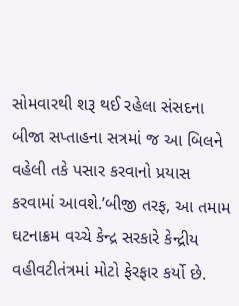સોમવારથી શરૂ થઈ રહેલા સંસદના બીજા સપ્તાહના સત્રમાં જ આ બિલને વહેલી તકે પસાર કરવાનો પ્રયાસ કરવામાં આવશે.’બીજી તરફ, આ તમામ ઘટનાક્રમ વચ્ચે કેન્દ્ર સરકારે કેન્દ્રીય વહીવટીતંત્રમાં મોટો ફેરફાર કર્યો છે.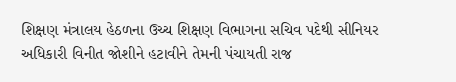શિક્ષણ મંત્રાલય હેઠળના ઉચ્ચ શિક્ષણ વિભાગના સચિવ પદેથી સીનિયર અધિકારી વિનીત જોશીને હટાવીને તેમની પંચાયતી રાજ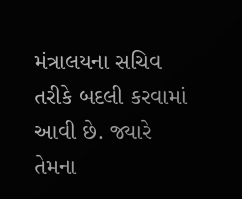મંત્રાલયના સચિવ તરીકે બદલી કરવામાં આવી છે. જ્યારે તેમના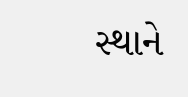સ્થાને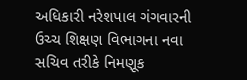અધિકારી નરેશપાલ ગંગવારની ઉચ્ચ શિક્ષણ વિભાગના નવા સચિવ તરીકે નિમણૂક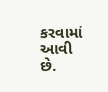કરવામાં આવી છે.